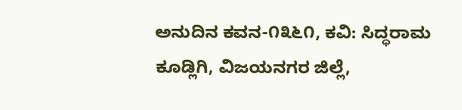ಅನುದಿನ‌ ಕವನ-೧೩೬೧, ಕವಿ: ಸಿದ್ಧರಾಮ ಕೂಡ್ಲಿಗಿ, ವಿಜಯನಗರ ಜಿಲ್ಲೆ,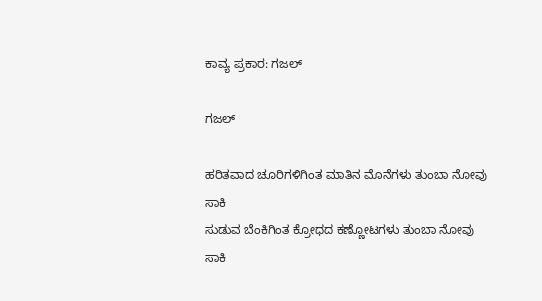ಕಾವ್ಯ ಪ್ರಕಾರ: ಗಜಲ್

ಗಜಲ್

ಹರಿತವಾದ ಚೂರಿಗಳಿಗಿಂತ ಮಾತಿನ ಮೊನೆಗಳು ತುಂಬಾ ನೋವು ಸಾಕಿ
ಸುಡುವ ಬೆಂಕಿಗಿಂತ ಕ್ರೋಧದ ಕಣ್ಣೋಟಗಳು ತುಂಬಾ ನೋವು ಸಾಕಿ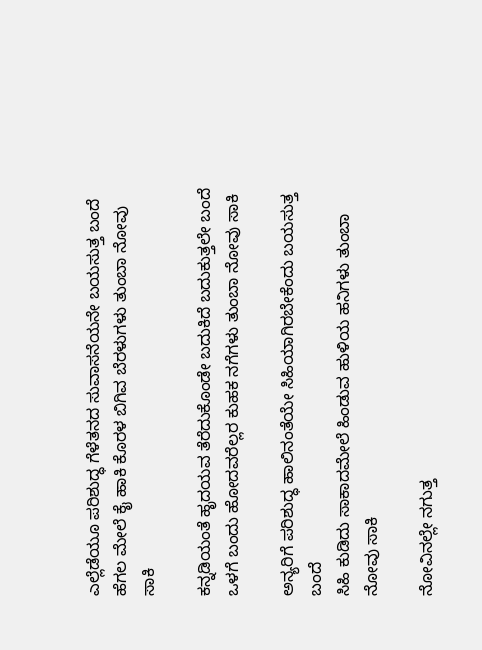ಎಲ್ಲೆಡೆಯೂ ಪರಿಶುದ್ಧ ಗೆಳೆತನದ ಸುವಾಸನೆಯನೇ ಬಯಸುತ್ತ ಬಂದೆ
ಹೆಗಲ ಮೇಲೆ ಕೈ ಹಾಕಿ ಕೊರಳ ಬಿಗಿವ ಬೆರಳುಗಳು ತುಂಬಾ ನೋವು ಸಾಕಿ

ಕನ್ನಡಿಯಂತೆ ಹೃದಯವ ತೆರೆದುಕೊಂಡೇ ಬದುಕಿದೆ ಬದುಕುತ್ತಲೇ ಬಂದೆ
ಒಳಗೆ ಬಂದು ಹೋದವರೆಲ್ಲರ ಕುಹಕ ನಗೆಗಳು ತುಂಬಾ ನೋವು ಸಾಕಿ

ಅನ್ಯರಿಗೆ ಪರಿಶುದ್ಧ ಹಾಲಿನಂತೆಯೇ ಸಿಹಿಯಾಗಿರಬೇಕೆಂದು ಬಯಸುತ್ತ ಬಂದೆ
ಸಿಹಿ ಕುಡಿದು ಸಾಕಾದಮೇಲೆ ಹಿಂಡುವ ಹುಳಿಯ ಹನಿಗಳು ತುಂಬಾ ನೋವು ಸಾಕಿ

ನೋವಿನಲ್ಲೇ ನಗುತ್ತ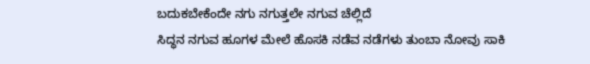ಬದುಕಬೇಕೆಂದೇ ನಗು ನಗುತ್ತಲೇ ನಗುವ ಚೆಲ್ಲಿದೆ
ಸಿದ್ಧನ ನಗುವ ಹೂಗಳ ಮೇಲೆ ಹೊಸಕಿ ನಡೆವ ನಡೆಗಳು ತುಂಬಾ ನೋವು ಸಾಕಿ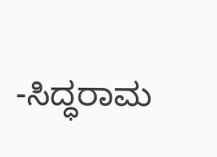-ಸಿದ್ಧರಾಮ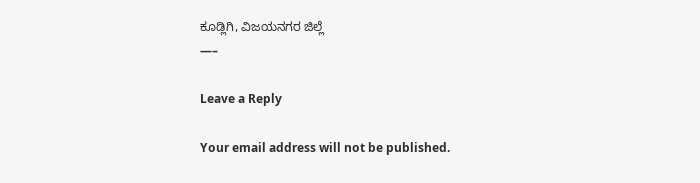ಕೂಡ್ಲಿಗಿ, ವಿಜಯನಗರ ಜಿಲ್ಲೆ
—–

Leave a Reply

Your email address will not be published.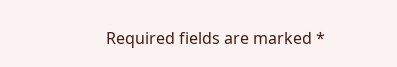Required fields are marked *